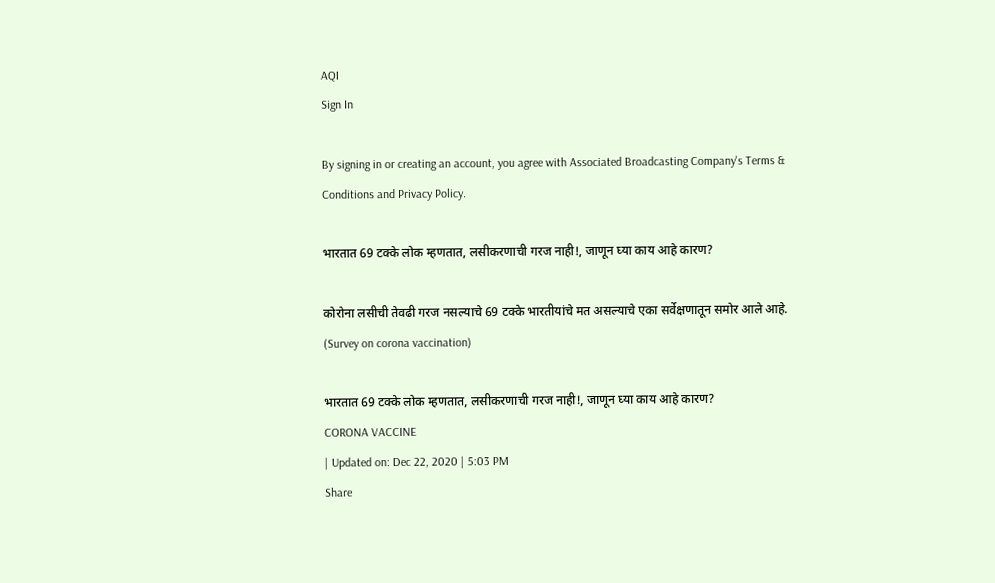AQI
Sign In

By signing in or creating an account, you agree with Associated Broadcasting Company's Terms & Conditions and Privacy Policy.

भारतात 69 टक्के लोक म्हणतात, लसीकरणाची गरज नाही!, जाणून घ्या काय आहे कारण?

कोरोना लसीची तेवढी गरज नसल्याचे 69 टक्के भारतीयांचे मत असल्याचे एका सर्वेक्षणातून समोर आले आहे. (Survey on corona vaccination)

भारतात 69 टक्के लोक म्हणतात, लसीकरणाची गरज नाही!, जाणून घ्या काय आहे कारण?
CORONA VACCINE
| Updated on: Dec 22, 2020 | 5:03 PM
Share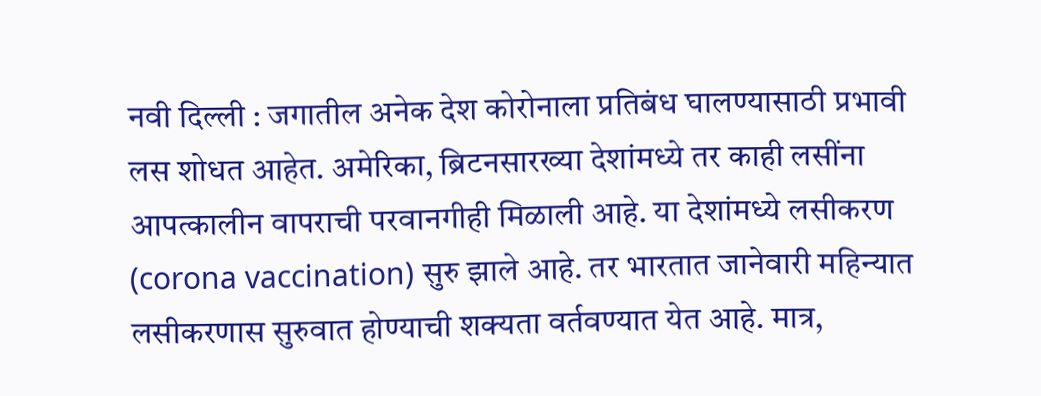नवी दिल्ली : जगातील अनेक देश कोरोनाला प्रतिबंध घालण्यासाठी प्रभावी लस शोधत आहेत. अमेरिका, ब्रिटनसारख्या देशांमध्ये तर काही लसींना आपत्कालीन वापराची परवानगीही मिळाली आहे. या देशांमध्ये लसीकरण (corona vaccination) सुरु झाले आहे. तर भारतात जानेवारी महिन्यात लसीकरणास सुरुवात होण्याची शक्यता वर्तवण्यात येत आहे. मात्र,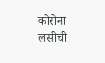कोरोना लसीची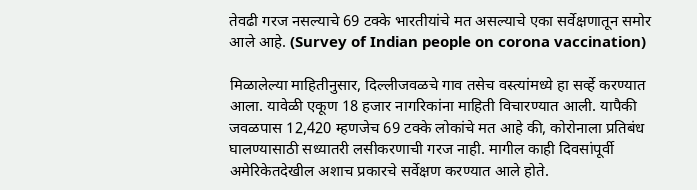तेवढी गरज नसल्याचे 69 टक्के भारतीयांचे मत असल्याचे एका सर्वेक्षणातून समोर आले आहे. (Survey of Indian people on corona vaccination)

मिळालेल्या माहितीनुसार, दिल्लीजवळचे गाव तसेच वस्त्यांमध्ये हा सर्व्हे करण्यात आला. यावेळी एकूण 18 हजार नागरिकांना माहिती विचारण्यात आली. यापैकी जवळपास 12,420 म्हणजेच 69 टक्के लोकांचे मत आहे की, कोरोनाला प्रतिबंध घालण्यासाठी सध्यातरी लसीकरणाची गरज नाही. मागील काही दिवसांपूर्वी अमेरिकेतदेखील अशाच प्रकारचे सर्वेक्षण करण्यात आले होते.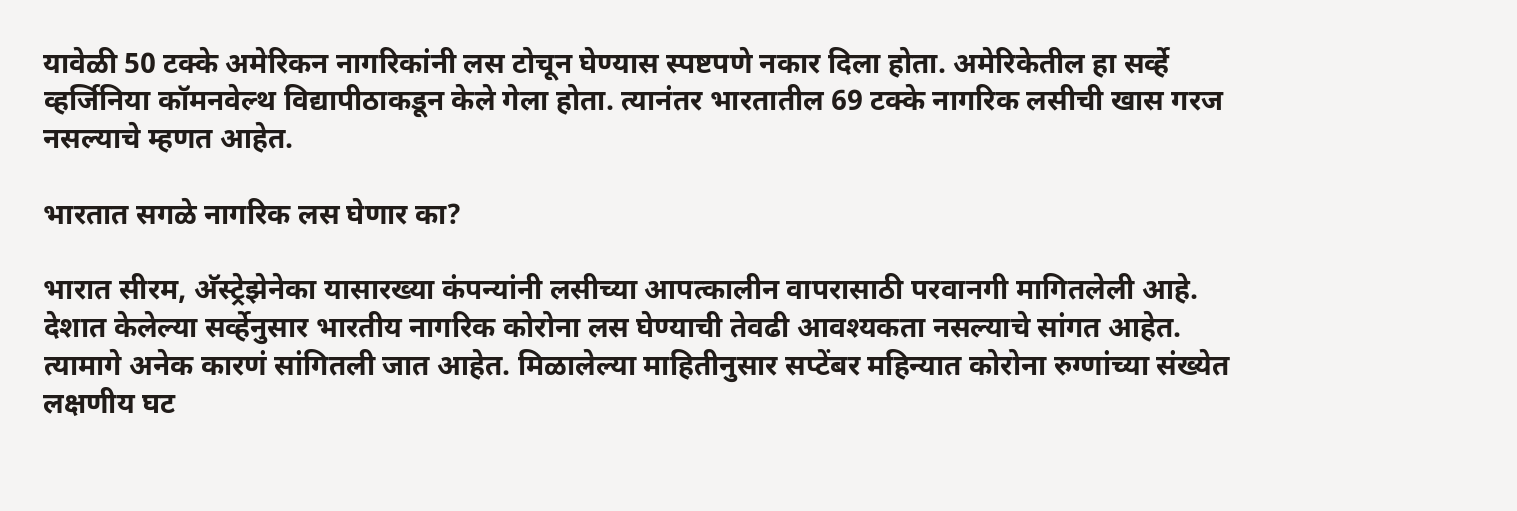यावेळी 50 टक्के अमेरिकन नागरिकांनी लस टोचून घेण्यास स्पष्टपणे नकार दिला होता. अमेरिकेतील हा सर्व्हे व्हर्जिनिया कॉमनवेल्थ विद्यापीठाकडून केले गेला होता. त्यानंतर भारतातील 69 टक्के नागरिक लसीची खास गरज नसल्याचे म्हणत आहेत.

भारतात सगळे नागरिक लस घेणार का?

भारात सीरम, अ‌ॅस्ट्रेझेनेका यासारख्या कंपन्यांनी लसीच्या आपत्कालीन वापरासाठी परवानगी मागितलेली आहे. देशात केलेल्या सर्व्हेनुसार भारतीय नागरिक कोरोना लस घेण्याची तेवढी आवश्यकता नसल्याचे सांगत आहेत. त्यामागे अनेक कारणं सांगितली जात आहेत. मिळालेल्या माहितीनुसार सप्टेंबर महिन्यात कोरोना रुग्णांच्या संख्येत लक्षणीय घट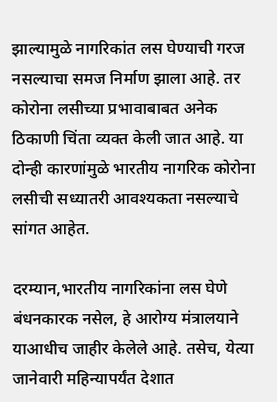झाल्यामुळे नागरिकांत लस घेण्याची गरज नसल्याचा समज निर्माण झाला आहे. तर कोरोना लसीच्या प्रभावाबाबत अनेक ठिकाणी चिंता व्यक्त केली जात आहे. या दोन्ही कारणांमुळे भारतीय नागरिक कोरोना लसीची सध्यातरी आवश्यकता नसल्याचे सांगत आहेत.

दरम्यान,भारतीय नागरिकांना लस घेणे बंधनकारक नसेल, हे आरोग्य मंत्रालयाने याआधीच जाहीर केलेले आहे. तसेच, येत्या जानेवारी महिन्यापर्यंत देशात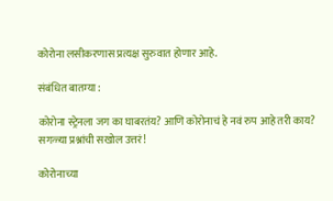कोरोना लसीकरणास प्रत्यक्ष सुरुवात होणार आहे.

संबंधित बातम्या :

कोरोना स्ट्रेनला जग का घाबरतंय? आणि कोरोनाचं हे नवं रुप आहे तरी काय? सगळ्या प्रश्नांची सखोल उत्तरं!

कोरोनाच्या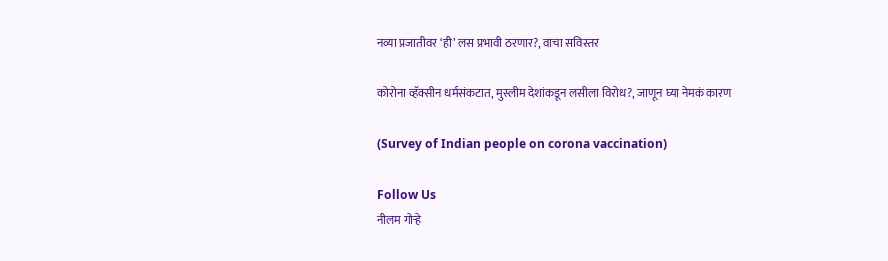नव्या प्रजातीवर ‘ही’ लस प्रभावी ठरणार?, वाचा सविस्तर

कोरोना व्हॅक्सीन धर्मसंकटात, मुस्लीम देशांकडून लसीला विरोध?, जाणून घ्या नेमकं कारण

(Survey of Indian people on corona vaccination)

Follow Us
नीलम गोऱ्हे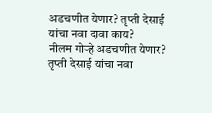अडचणीत येणार? तृप्ती देसाई यांचा नवा दावा काय?
नीलम गोऱ्हे अडचणीत येणार? तृप्ती देसाई यांचा नवा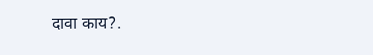दावा काय?.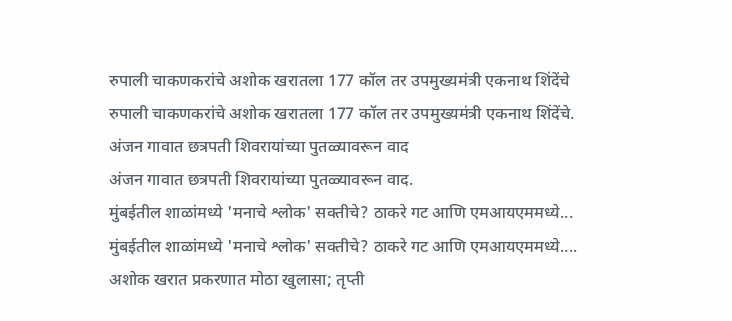रुपाली चाकणकरांचे अशोक खरातला 177 कॉल तर उपमुख्यमंत्री एकनाथ शिंदेंचे
रुपाली चाकणकरांचे अशोक खरातला 177 कॉल तर उपमुख्यमंत्री एकनाथ शिंदेंचे.
अंजन गावात छत्रपती शिवरायांच्या पुतळ्यावरून वाद
अंजन गावात छत्रपती शिवरायांच्या पुतळ्यावरून वाद.
मुंबईतील शाळांमध्ये 'मनाचे श्लोक' सक्तीचे? ठाकरे गट आणि एमआयएममध्ये...
मुंबईतील शाळांमध्ये 'मनाचे श्लोक' सक्तीचे? ठाकरे गट आणि एमआयएममध्ये....
अशोक खरात प्रकरणात मोठा खुलासा; तृप्ती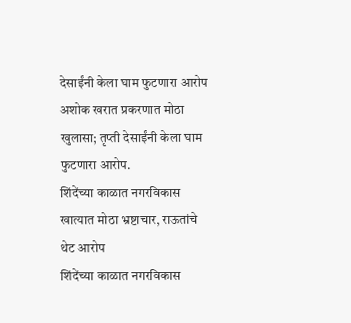देसाईंनी केला घाम फुटणारा आरोप
अशोक खरात प्रकरणात मोठा खुलासा; तृप्ती देसाईंनी केला घाम फुटणारा आरोप.
शिंदेंच्या काळात नगरविकास खात्यात मोठा भ्रष्टाचार, राऊतांचे थेट आरोप
शिंदेंच्या काळात नगरविकास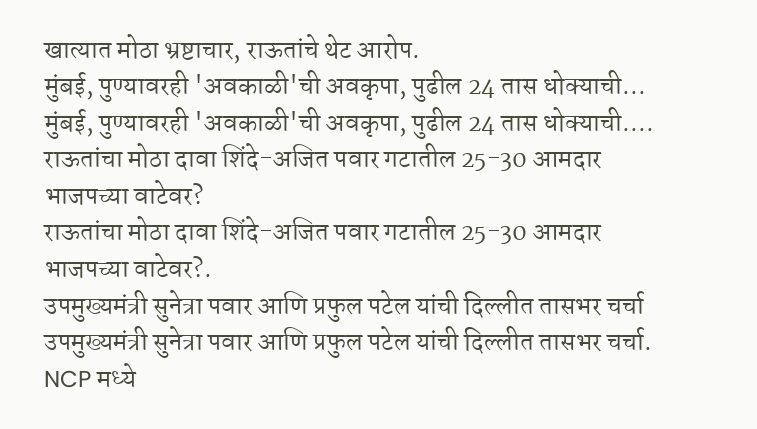खात्यात मोठा भ्रष्टाचार, राऊतांचे थेट आरोप.
मुंबई, पुण्यावरही 'अवकाळी'ची अवकृपा, पुढील 24 तास धोक्याची...
मुंबई, पुण्यावरही 'अवकाळी'ची अवकृपा, पुढील 24 तास धोक्याची....
राऊतांचा मोठा दावा शिंदे-अजित पवार गटातील 25-30 आमदार भाजपच्या वाटेवर?
राऊतांचा मोठा दावा शिंदे-अजित पवार गटातील 25-30 आमदार भाजपच्या वाटेवर?.
उपमुख्यमंत्री सुनेत्रा पवार आणि प्रफुल पटेल यांची दिल्लीत तासभर चर्चा
उपमुख्यमंत्री सुनेत्रा पवार आणि प्रफुल पटेल यांची दिल्लीत तासभर चर्चा.
NCP मध्ये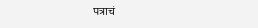पत्राचं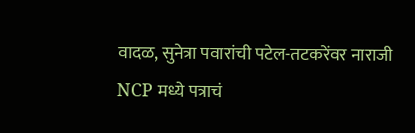वादळ, सुनेत्रा पवारांची पटेल-तटकरेंवर नाराजी
NCP मध्ये पत्राचं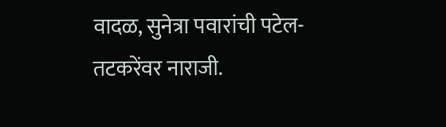वादळ, सुनेत्रा पवारांची पटेल-तटकरेंवर नाराजी.